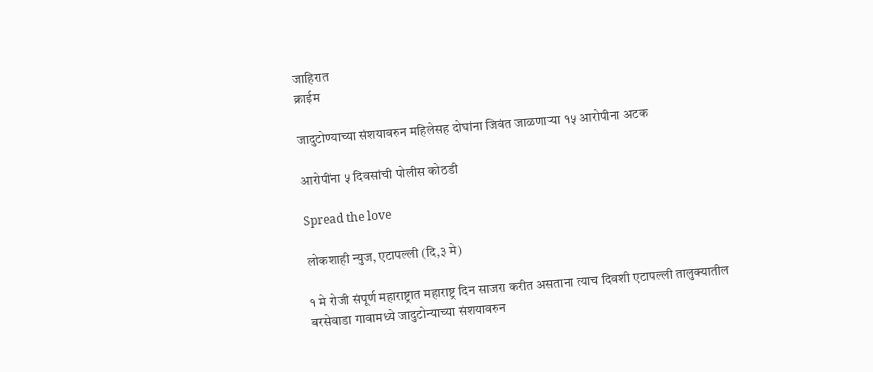जाहिरात
क्राईम

जादुटोण्याच्या संशयावरुन महिलेसह दोघांना जिवंत जाळणाऱ्या १५ आरोपीना अटक

आरोपींना ५ दिवसांची पोलीस कोठडी

Spread the love

लोकशाही न्युज, एटापल्ली (दि,३ मे)

१ मे रोजी संपूर्ण महाराष्ट्रात महाराष्ट्र दिन साजरा करीत असताना त्याच दिवशी एटापल्ली तालुक्यातील बरसेवाडा गावामध्ये जादुटोन्याच्या संशयावरुन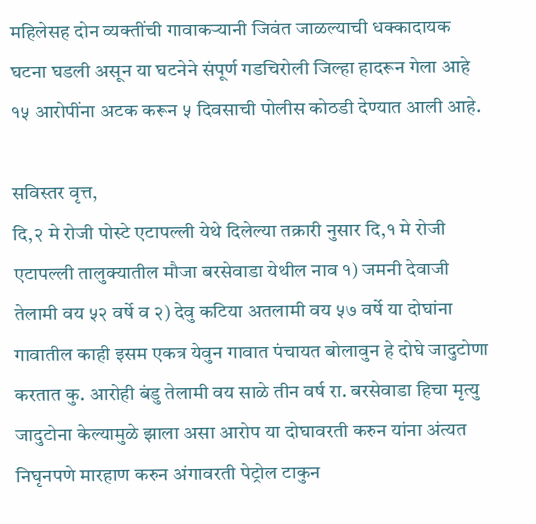महिलेसह दोन व्यक्तींची गावाकऱ्यानी जिवंत जाळल्याची धक्कादायक घटना घडली असून या घटनेने संपूर्ण गडचिरोली जिल्हा हादरून गेला आहे १५ आरोपींना अटक करून ५ दिवसाची पोलीस कोठडी देण्यात आली आहे.

सविस्तर वृत्त,
दि,२ मे रोजी पोस्टे एटापल्ली येथे दिलेल्या तक्रारी नुसार दि,१ मे रोजी एटापल्ली तालुक्यातील मौजा बरसेवाडा येथील नाव १) जमनी देवाजी तेलामी वय ५२ वर्षे व २) देवु कटिया अतलामी वय ५७ वर्षे या दोघांना गावातील काही इसम एकत्र येवुन गावात पंचायत बोलावुन हे दोघे जादुटोणा करतात कु. आरोही बंडु तेलामी वय साळे तीन वर्ष रा. बरसेवाडा हिचा मृत्यु जादुटोना केल्यामुळे झाला असा आरोप या दोघावरती करुन यांना अंत्यत निघृनपणे मारहाण करुन अंगावरती पेट्रोल टाकुन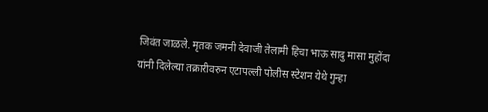जिवंत जाळले. मृतक जमनी देवाजी तेलामी हिचा भाऊ सादु मासा मुहोंदा यांनी दिलेल्या तक्रारीवरुन एटापल्ली पोलीस स्टेशन येथे गुन्हा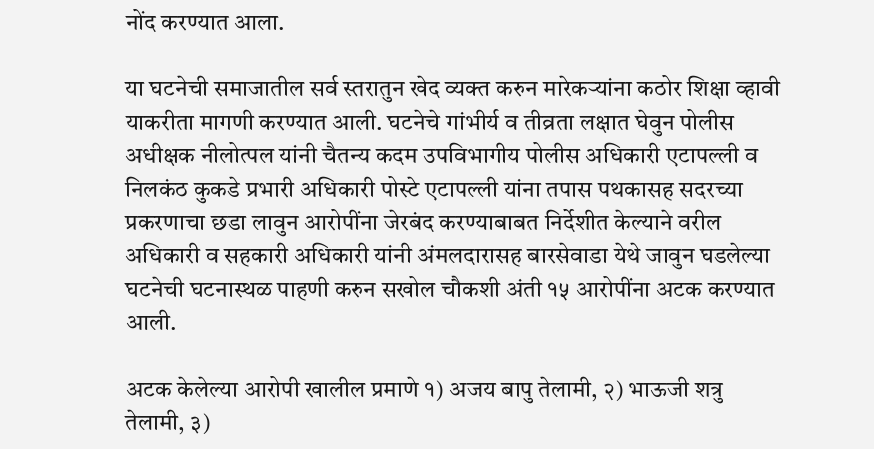नोंद करण्यात आला.

या घटनेची समाजातील सर्व स्तरातुन खेद व्यक्त करुन मारेकऱ्यांना कठोर शिक्षा व्हावी याकरीता मागणी करण्यात आली. घटनेचे गांभीर्य व तीव्रता लक्षात घेवुन पोलीस अधीक्षक नीलोत्पल यांनी चैतन्य कदम उपविभागीय पोलीस अधिकारी एटापल्ली व निलकंठ कुकडे प्रभारी अधिकारी पोस्टे एटापल्ली यांना तपास पथकासह सदरच्या प्रकरणाचा छडा लावुन आरोपींना जेरबंद करण्याबाबत निर्देशीत केल्याने वरील अधिकारी व सहकारी अधिकारी यांनी अंमलदारासह बारसेवाडा येथे जावुन घडलेल्या घटनेची घटनास्थळ पाहणी करुन सखोल चौकशी अंती १५ आरोपींना अटक करण्यात आली.

अटक केलेल्या आरोपी खालील प्रमाणे १) अजय बापु तेलामी, २) भाऊजी शत्रु तेलामी, ३)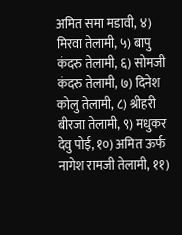अमित समा मडावी, ४) मिरवा तेलामी, ५) बापु कंदरु तेलामी, ६) सोमजी कंदरु तेलामी, ७) दिनेश कोलु तेलामी, ८) श्रीहरी बीरजा तेलामी, ९) मधुकर देवु पोई, १०) अमित ऊर्फ नागेश रामजी तेलामी, ११)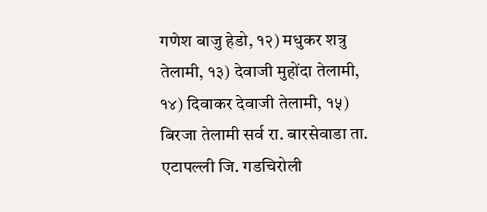गणेश बाजु हेडो, १२) मधुकर शत्रु तेलामी, १३) देवाजी मुहोंदा तेलामी, १४) दिवाकर देवाजी तेलामी, १५) बिरजा तेलामी सर्व रा. बारसेवाडा ता. एटापल्ली जि. गडचिरोली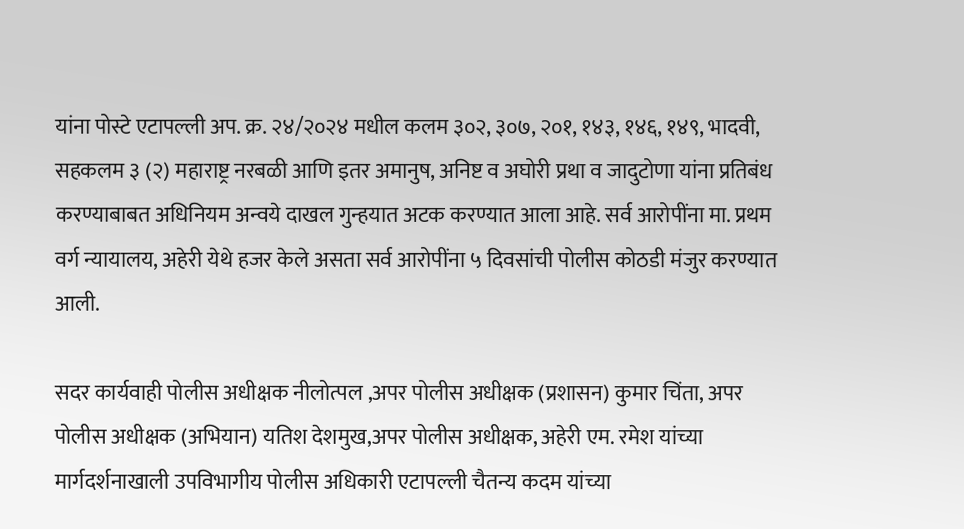यांना पोस्टे एटापल्ली अप. क्र. २४/२०२४ मधील कलम ३०२, ३०७, २०१, १४३, १४६, १४९, भादवी, सहकलम ३ (२) महाराष्ट्र नरबळी आणि इतर अमानुष, अनिष्ट व अघोरी प्रथा व जादुटोणा यांना प्रतिबंध करण्याबाबत अधिनियम अन्वये दाखल गुन्हयात अटक करण्यात आला आहे. सर्व आरोपींना मा. प्रथम वर्ग न्यायालय, अहेरी येथे हजर केले असता सर्व आरोपींना ५ दिवसांची पोलीस कोठडी मंजुर करण्यात आली.

सदर कार्यवाही पोलीस अधीक्षक नीलोत्पल ,अपर पोलीस अधीक्षक (प्रशासन) कुमार चिंता, अपर पोलीस अधीक्षक (अभियान) यतिश देशमुख,अपर पोलीस अधीक्षक, अहेरी एम. रमेश यांच्या मार्गदर्शनाखाली उपविभागीय पोलीस अधिकारी एटापल्ली चैतन्य कदम यांच्या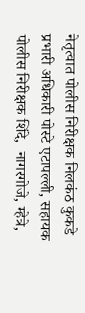नेतृत्वात पोलीस निरीक्षक निलकंठ कुकडे प्रभारी अधिकारी पोस्टे एटापल्ली, सहायक पोलीस निरीक्षक शिंदे,  नागरगोजे, म्हेत्रे,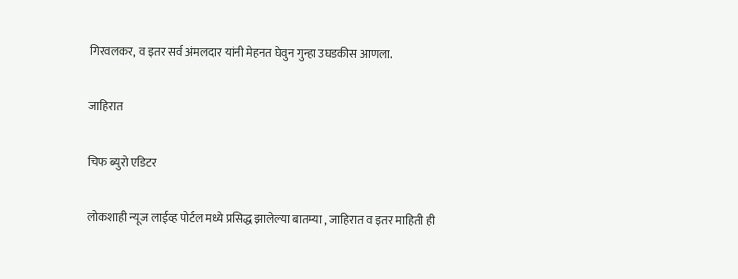गिरवलकर, व इतर सर्व अंमलदार यांनी मेहनत घेवुन गुन्हा उघडकीस आणला.

जाहिरात

चिफ ब्युरो एडिटर

लोकशाही न्यूज लाईव्ह पोर्टल मध्ये प्रसिद्ध झालेल्या बातम्या , जाहिरात व इतर माहिती ही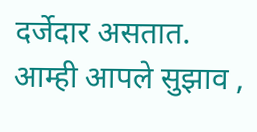दर्जेदार असतात. आम्ही आपले सुझाव ,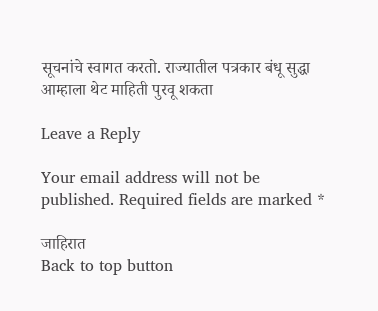सूचनांचे स्वागत करतो. राज्यातील पत्रकार बंधू सुद्धा आम्हाला थेट माहिती पुरवू शकता

Leave a Reply

Your email address will not be published. Required fields are marked *

जाहिरात
Back to top button